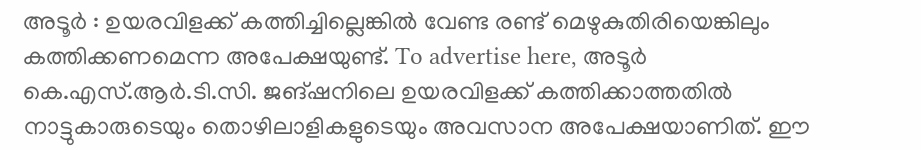അടൂർ : ഉയരവിളക്ക് കത്തിച്ചില്ലെങ്കിൽ വേണ്ട രണ്ട് മെഴുകുതിരിയെങ്കിലും കത്തിക്കണമെന്ന അപേക്ഷയുണ്ട്. To advertise here, അടൂർ കെ.എസ്.ആർ.ടി.സി. ജങ്ഷനിലെ ഉയരവിളക്ക് കത്തിക്കാത്തതിൽ നാട്ടുകാരുടെയും തൊഴിലാളികളുടെയും അവസാന അപേക്ഷയാണിത്. ഈ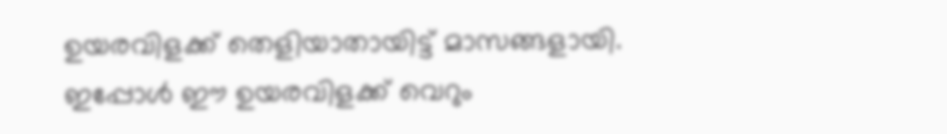ഉയരവിളക്ക് തെളിയാതായിട്ട് മാസങ്ങളായി. ഇപ്പോൾ ഈ ഉയരവിളക്ക് വെറും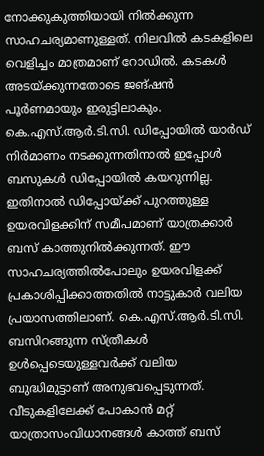നോക്കുകുത്തിയായി നിൽക്കുന്ന സാഹചര്യമാണുള്ളത്. നിലവിൽ കടകളിലെ വെളിച്ചം മാത്രമാണ് റോഡിൽ. കടകൾ അടയ്ക്കുന്നതോടെ ജങ്ഷൻ പൂർണമായും ഇരുട്ടിലാകും. കെ.എസ്.ആർ.ടി.സി. ഡിപ്പോയിൽ യാർഡ് നിർമാണം നടക്കുന്നതിനാൽ ഇപ്പോൾ ബസുകൾ ഡിപ്പോയിൽ കയറുന്നില്ല. ഇതിനാൽ ഡിപ്പോയ്ക്ക് പുറത്തുള്ള ഉയരവിളക്കിന് സമീപമാണ് യാത്രക്കാർ ബസ് കാത്തുനിൽക്കുന്നത്. ഈ സാഹചര്യത്തിൽപോലും ഉയരവിളക്ക് പ്രകാശിപ്പിക്കാത്തതിൽ നാട്ടുകാർ വലിയ പ്രയാസത്തിലാണ്. കെ.എസ്.ആർ.ടി.സി. ബസിറങ്ങുന്ന സ്ത്രീകൾ ഉൾപ്പെടെയുള്ളവർക്ക് വലിയ ബുദ്ധിമുട്ടാണ് അനുഭവപ്പെടുന്നത്. വീടുകളിലേക്ക് പോകാൻ മറ്റ് യാത്രാസംവിധാനങ്ങൾ കാത്ത് ബസ്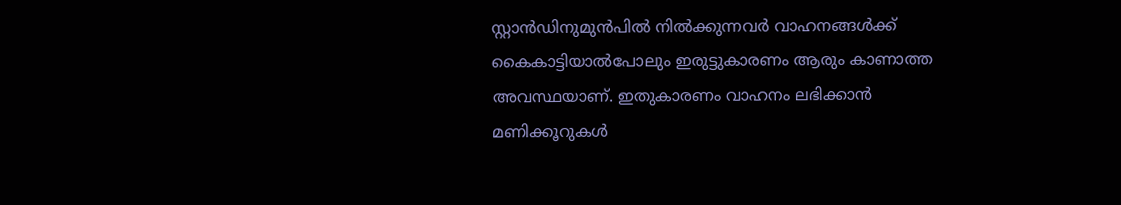സ്റ്റാൻഡിനുമുൻപിൽ നിൽക്കുന്നവർ വാഹനങ്ങൾക്ക് കൈകാട്ടിയാൽപോലും ഇരുട്ടുകാരണം ആരും കാണാത്ത അവസ്ഥയാണ്. ഇതുകാരണം വാഹനം ലഭിക്കാൻ മണിക്കൂറുകൾ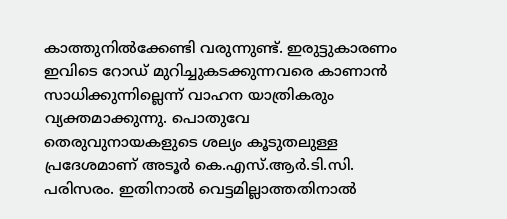കാത്തുനിൽക്കേണ്ടി വരുന്നുണ്ട്. ഇരുട്ടുകാരണം ഇവിടെ റോഡ് മുറിച്ചുകടക്കുന്നവരെ കാണാൻ സാധിക്കുന്നില്ലെന്ന് വാഹന യാത്രികരും വ്യക്തമാക്കുന്നു. പൊതുവേ തെരുവുനായകളുടെ ശല്യം കൂടുതലുള്ള പ്രദേശമാണ് അടൂർ കെ.എസ്.ആർ.ടി.സി. പരിസരം. ഇതിനാൽ വെട്ടമില്ലാത്തതിനാൽ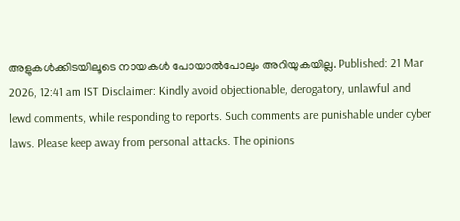അളുകൾക്കിടയിലൂടെ നായകൾ പോയാൽപോലും അറിയുകയില്ല. Published: 21 Mar 2026, 12:41 am IST Disclaimer: Kindly avoid objectionable, derogatory, unlawful and lewd comments, while responding to reports. Such comments are punishable under cyber laws. Please keep away from personal attacks. The opinions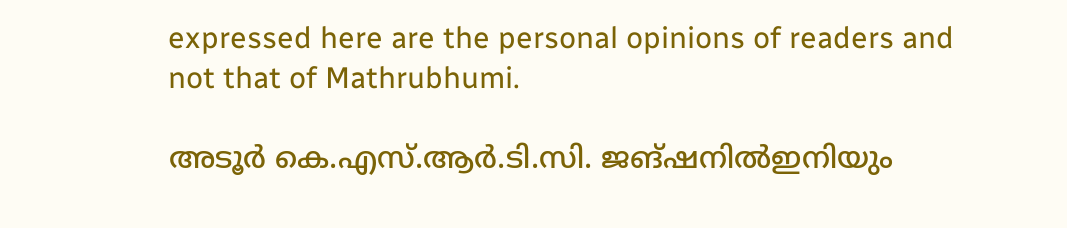expressed here are the personal opinions of readers and not that of Mathrubhumi.

അടൂർ കെ.എസ്.ആർ.ടി.സി. ജങ്ഷനിൽഇനിയും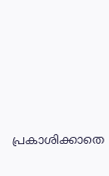പ്രകാശിക്കാതെ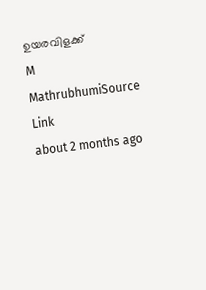ഉയരവിളക്ക്
M
MathrubhumiSource Link
about 2 months ago